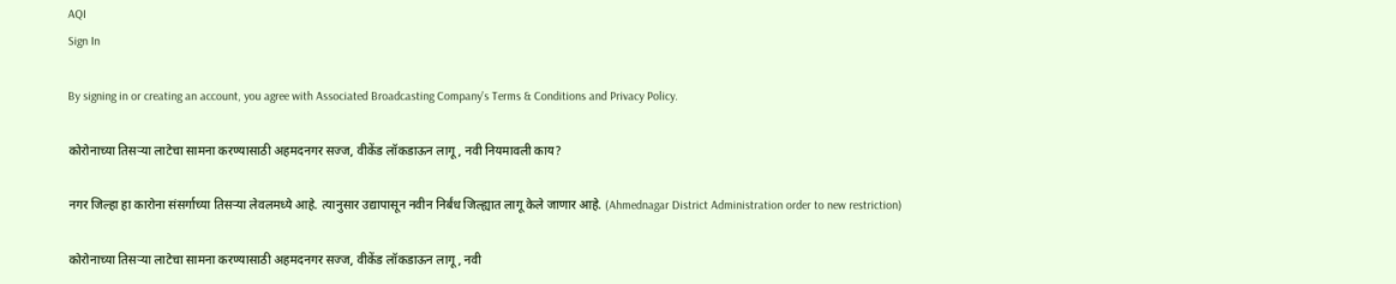AQI
Sign In

By signing in or creating an account, you agree with Associated Broadcasting Company's Terms & Conditions and Privacy Policy.

कोरोनाच्या तिसऱ्या लाटेचा सामना करण्यासाठी अहमदनगर सज्ज, वीकेंड लॉकडाऊन लागू, नवी नियमावली काय?

नगर जिल्हा हा कारोना संसर्गाच्या तिसऱ्या लेवलमध्ये आहे. त्यानुसार उद्यापासून नवीन निर्बंध जिल्ह्यात लागू केले जाणार आहे. (Ahmednagar District Administration order to new restriction)

कोरोनाच्या तिसऱ्या लाटेचा सामना करण्यासाठी अहमदनगर सज्ज, वीकेंड लॉकडाऊन लागू, नवी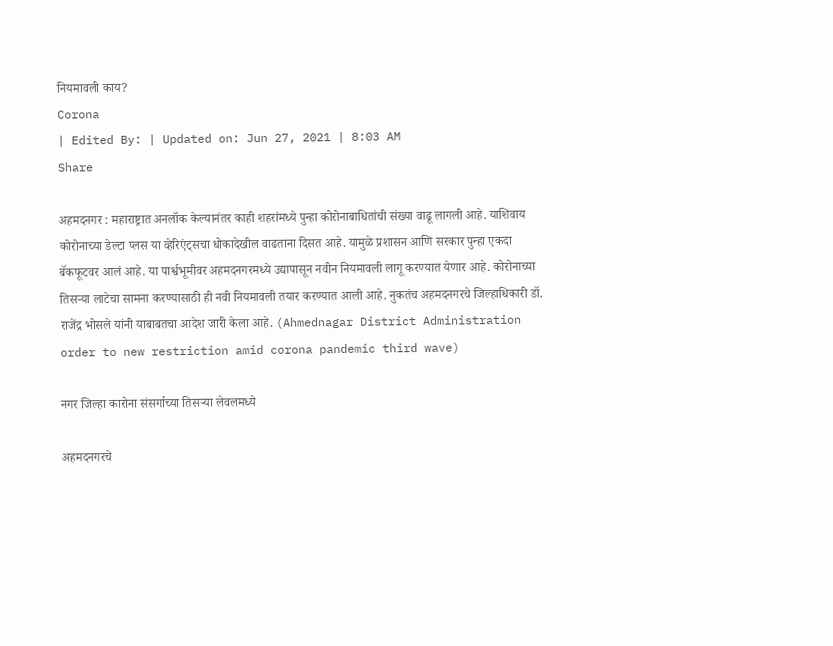नियमावली काय?
Corona
| Edited By: | Updated on: Jun 27, 2021 | 8:03 AM
Share

अहमदनगर : महाराष्ट्रात अनलॉक केल्यानंतर काही शहरांमध्ये पुन्हा कोरोनाबाधितांची संख्या वाढू लागली आहे. याशिवाय कोरोनाच्या डेल्टा प्लस या व्हेरिएंट्सचा धोकादेखील वाढताना दिसत आहे. यामुळे प्रशासन आणि सरकार पुन्हा एकदा बॅकफूटवर आलं आहे. या पार्श्वभूमीवर अहमदनगरमध्ये उद्यापासून नवीन नियमावली लागू करण्यात येणार आहे. कोरोनाच्या तिसऱ्या लाटेचा सामना करण्यासाठी ही नवी नियमावली तयार करण्यात आली आहे. नुकतंच अहमदनगरचे जिल्हाधिकारी डॉ. राजेंद्र भोसले यांनी याबाबतचा आदेश जारी केला आहे. (Ahmednagar District Administration order to new restriction amid corona pandemic third wave)

नगर जिल्हा कारोना संसर्गाच्या तिसऱ्या लेवलमध्ये

अहमदनगरचे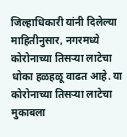जिल्हाधिकारी यांनी दिलेल्या माहितीनुसार, नगरमध्ये कोरोनाच्या तिसऱ्या लाटेचा धोका हळहळू वाढत आहे. या कोरोनाच्या तिसऱ्या लाटेचा मुकाबला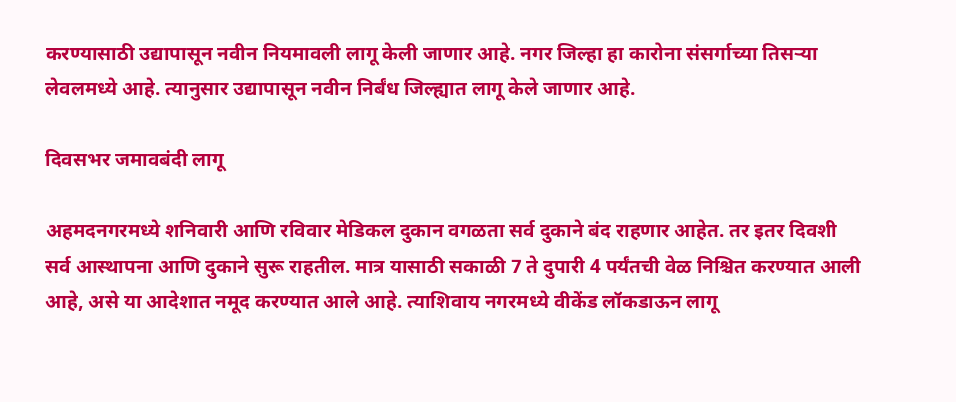करण्यासाठी उद्यापासून नवीन नियमावली लागू केली जाणार आहे. नगर जिल्हा हा कारोना संसर्गाच्या तिसऱ्या लेवलमध्ये आहे. त्यानुसार उद्यापासून नवीन निर्बंध जिल्ह्यात लागू केले जाणार आहे.

दिवसभर जमावबंदी लागू

अहमदनगरमध्ये शनिवारी आणि रविवार मेडिकल दुकान वगळता सर्व दुकाने बंद राहणार आहेत. तर इतर दिवशी सर्व आस्थापना आणि दुकाने सुरू राहतील. मात्र यासाठी सकाळी 7 ते दुपारी 4 पर्यंतची वेळ निश्चित करण्यात आली आहे, असे या आदेशात नमूद करण्यात आले आहे. त्याशिवाय नगरमध्ये वीकेंड लॉकडाऊन लागू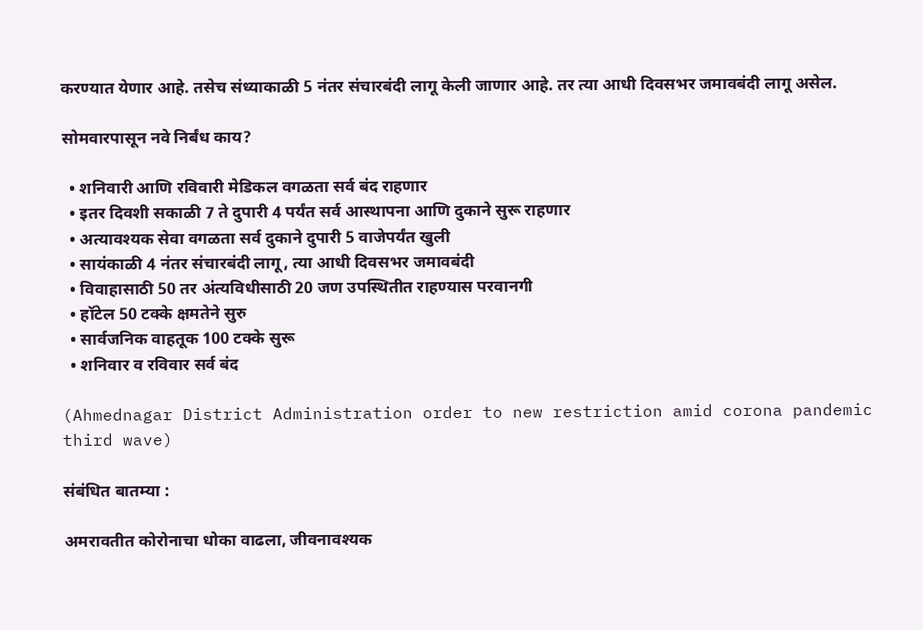करण्यात येणार आहे. तसेच संध्याकाळी 5 नंतर संचारबंदी लागू केली जाणार आहे. तर त्या आधी दिवसभर जमावबंदी लागू असेल.

सोमवारपासून नवे निर्बंध काय?

  • शनिवारी आणि रविवारी मेडिकल वगळता सर्व बंद राहणार
  • इतर दिवशी सकाळी 7 ते दुपारी 4 पर्यंत सर्व आस्थापना आणि दुकाने सुरू राहणार
  • अत्यावश्यक सेवा वगळता सर्व दुकाने दुपारी 5 वाजेपर्यंत खुली
  • सायंकाळी 4 नंतर संचारबंदी लागू, त्या आधी दिवसभर जमावबंदी
  • विवाहासाठी 50 तर अंत्यविधीसाठी 20 जण उपस्थितीत राहण्यास परवानगी
  • हॉटेल 50 टक्के क्षमतेने सुरु
  • सार्वजनिक वाहतूक 100 टक्के सुरू
  • शनिवार व रविवार सर्व बंद

(Ahmednagar District Administration order to new restriction amid corona pandemic third wave)

संबंधित बातम्या :

अमरावतीत कोरोनाचा धोका वाढला, जीवनावश्यक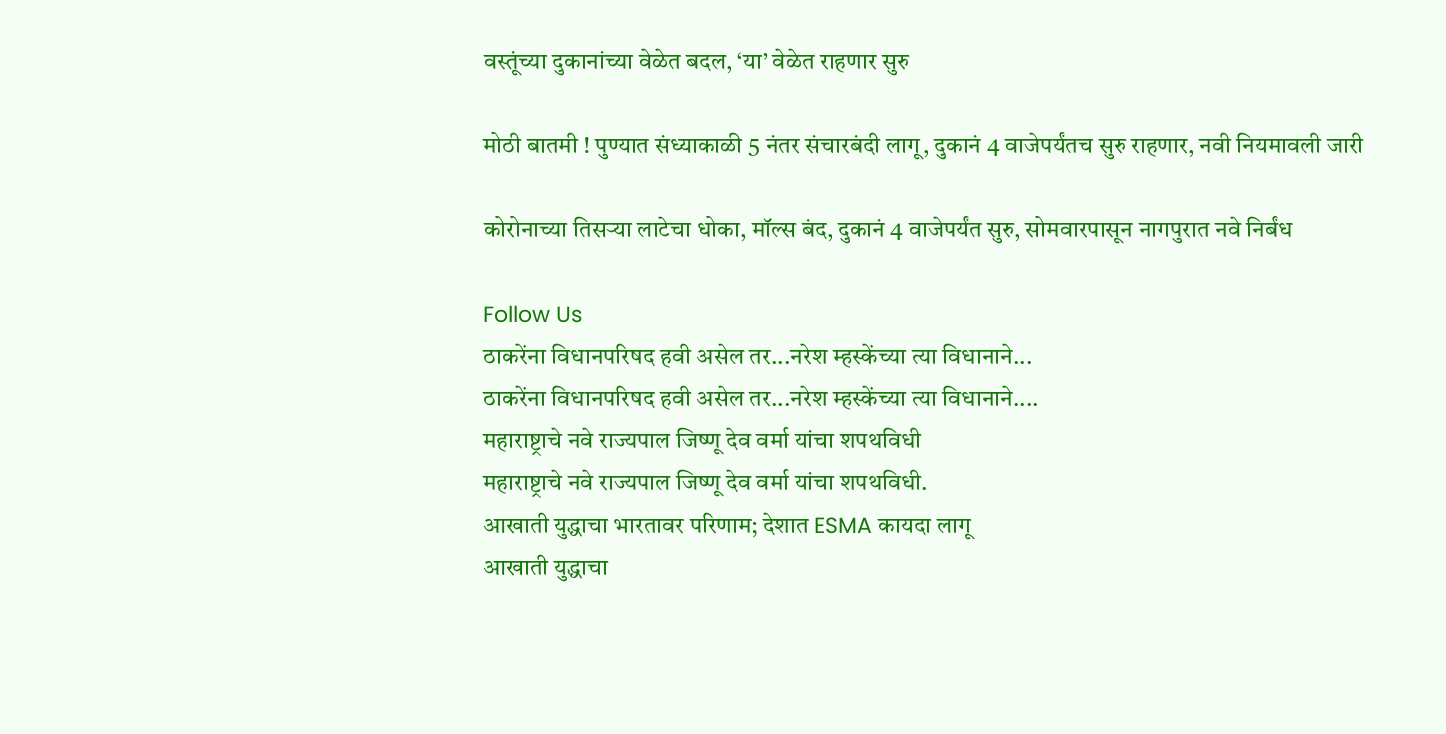वस्तूंच्या दुकानांच्या वेळेत बदल, ‘या’ वेळेत राहणार सुरु

मोठी बातमी ! पुण्यात संध्याकाळी 5 नंतर संचारबंदी लागू, दुकानं 4 वाजेपर्यंतच सुरु राहणार, नवी नियमावली जारी

कोरोनाच्या तिसऱ्या लाटेचा धोका, मॉल्स बंद, दुकानं 4 वाजेपर्यंत सुरु, सोमवारपासून नागपुरात नवे निर्बंध

Follow Us
ठाकरेंना विधानपरिषद हवी असेल तर...नरेश म्हस्केंच्या त्या विधानाने...
ठाकरेंना विधानपरिषद हवी असेल तर...नरेश म्हस्केंच्या त्या विधानाने....
महाराष्ट्राचे नवे राज्यपाल जिष्णू देव वर्मा यांचा शपथविधी
महाराष्ट्राचे नवे राज्यपाल जिष्णू देव वर्मा यांचा शपथविधी.
आखाती युद्धाचा भारतावर परिणाम; देशात ESMA कायदा लागू
आखाती युद्धाचा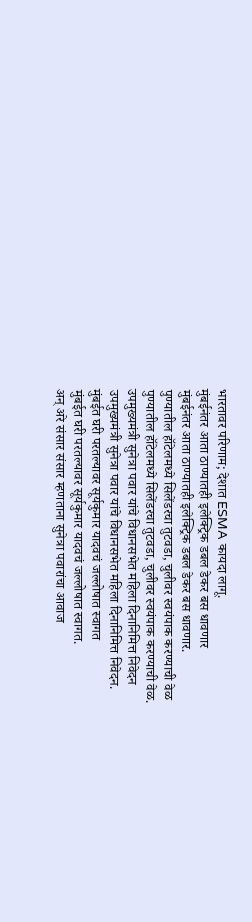भारतावर परिणाम; देशात ESMA कायदा लागू.
मुंबईनंतर आता ठाण्यातही इलेक्ट्रिक डबल डेकर बस धावणार
मुंबईनंतर आता ठाण्यातही इलेक्ट्रिक डबल डेकर बस धावणार.
पुण्यातील हॉटेलमध्ये सिलेंडरचा तुटवडा, चुलीवर स्वयंपाक करण्याची वेळ
पुण्यातील हॉटेलमध्ये सिलेंडरचा तुटवडा, चुलीवर स्वयंपाक करण्याची वेळ.
उपमुख्यमंत्री सुनेत्रा पवार यांचे विधानसभेत महिला दिनानिमित्त निवेदन
उपमुख्यमंत्री सुनेत्रा पवार यांचे विधानसभेत महिला दिनानिमित्त निवेदन.
मुंबईत घरी परतल्यावर सूर्यकुमार यादवचं जल्लोषात स्वागत
मुंबईत घरी परतल्यावर सूर्यकुमार यादवचं जल्लोषात स्वागत.
अन् अरे संसार संसार म्हणताना सुनेत्रा पवारांचा आवाज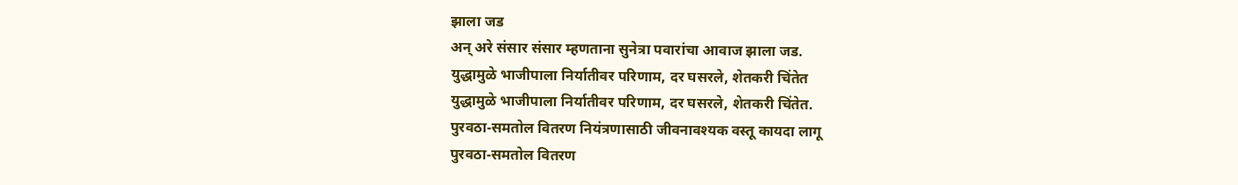झाला जड
अन् अरे संसार संसार म्हणताना सुनेत्रा पवारांचा आवाज झाला जड.
युद्धामुळे भाजीपाला निर्यातीवर परिणाम, दर घसरले, शेतकरी चिंतेत
युद्धामुळे भाजीपाला निर्यातीवर परिणाम, दर घसरले, शेतकरी चिंतेत.
पुरवठा-समतोल वितरण नियंत्रणासाठी जीवनावश्यक वस्तू कायदा लागू
पुरवठा-समतोल वितरण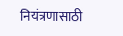नियंत्रणासाठी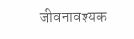जीवनावश्यक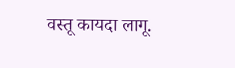वस्तू कायदा लागू.